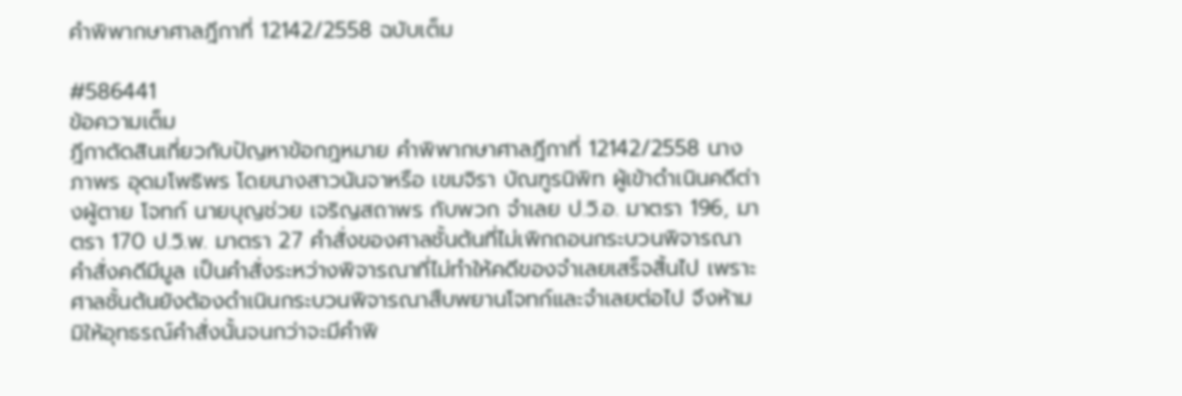คำพิพากษาศาลฎีกาที่ 12142/2558 ฉบับเต็ม

#586441
ข้อความเต็ม
ฎีกาตัดสินเกี่ยวกับปัญหาข้อกฎหมาย คำพิพากษาศาลฎีกาที่ 12142/2558 นางภาพร อุดมโพธิพร โดยนางสาวนันจาหรือ เขมจิรา บัณฑูรนิพิท ผู้เข้าดำเนินคดีต่างผู้ตาย โจทก์ นายบุญช่วย เจริญสถาพร กับพวก จำเลย ป.วิ.อ. มาตรา 196, มาตรา 170 ป.วิ.พ. มาตรา 27 คำสั่งของศาลชั้นต้นที่ไม่เพิกถอนกระบวนพิจารณาคำสั่งคดีมีมูล เป็นคำสั่งระหว่างพิจารณาที่ไม่ทำให้คดีของจำเลยเสร็จสิ้นไป เพราะศาลชั้นต้นยังต้องดำเนินกระบวนพิจารณาสืบพยานโจทก์และจำเลยต่อไป จึงห้ามมิให้อุทธรณ์คำสั่งนั้นจนกว่าจะมีคำพิ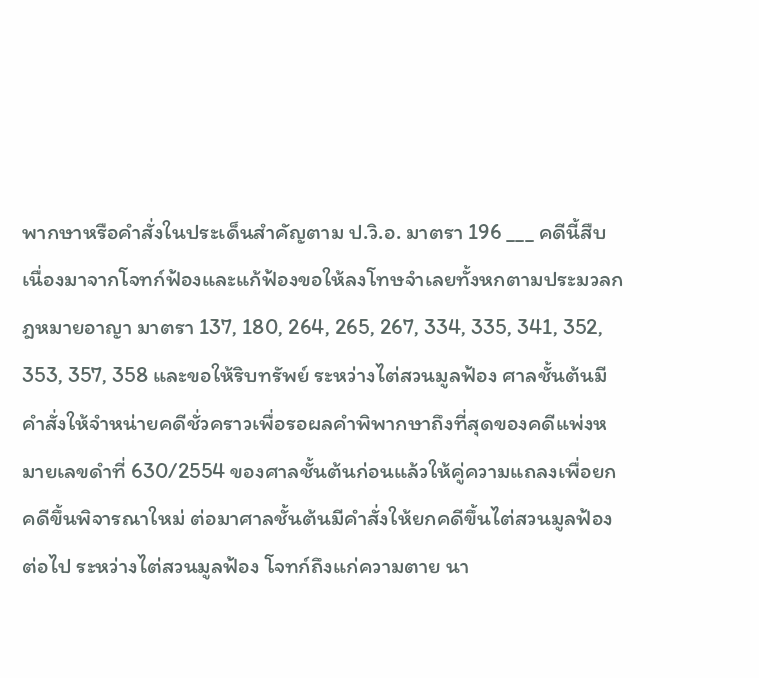พากษาหรือคำสั่งในประเด็นสำคัญตาม ป.วิ.อ. มาตรา 196 ___ คดีนี้สืบเนื่องมาจากโจทก์ฟ้องและแก้ฟ้องขอให้ลงโทษจำเลยทั้งหกตามประมวลกฎหมายอาญา มาตรา 137, 180, 264, 265, 267, 334, 335, 341, 352, 353, 357, 358 และขอให้ริบทรัพย์ ระหว่างไต่สวนมูลฟ้อง ศาลชั้นต้นมีคำสั่งให้จำหน่ายคดีชั่วคราวเพื่อรอผลคำพิพากษาถึงที่สุดของคดีแพ่งหมายเลขดำที่ 630/2554 ของศาลชั้นต้นก่อนแล้วให้คู่ความแถลงเพื่อยกคดีขึ้นพิจารณาใหม่ ต่อมาศาลชั้นต้นมีคำสั่งให้ยกคดีขึ้นไต่สวนมูลฟ้องต่อไป ระหว่างไต่สวนมูลฟ้อง โจทก์ถึงแก่ความตาย นา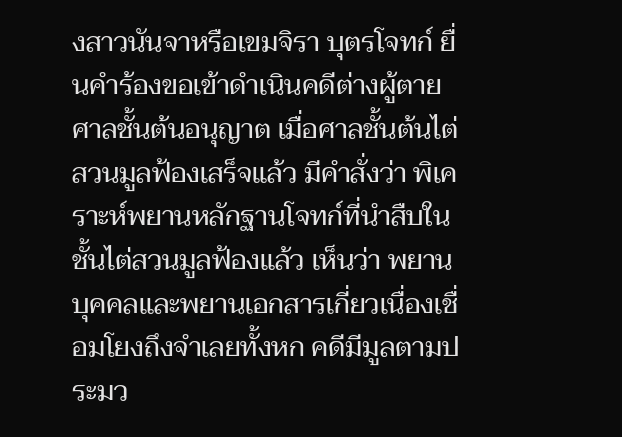งสาวนันจาหรือเขมจิรา บุตรโจทก์ ยื่นคำร้องขอเข้าดำเนินคดีต่างผู้ตาย ศาลชั้นต้นอนุญาต เมื่อศาลชั้นต้นไต่สวนมูลฟ้องเสร็จแล้ว มีคำสั่งว่า พิเคราะห์พยานหลักฐานโจทก์ที่นำสืบในชั้นไต่สวนมูลฟ้องแล้ว เห็นว่า พยานบุคคลและพยานเอกสารเกี่ยวเนื่องเชื่อมโยงถึงจำเลยทั้งหก คดีมีมูลตามประมว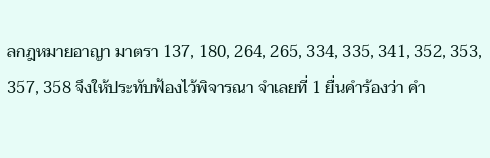ลกฎหมายอาญา มาตรา 137, 180, 264, 265, 334, 335, 341, 352, 353, 357, 358 จึงให้ประทับฟ้องไว้พิจารณา จำเลยที่ 1 ยื่นคำร้องว่า คำ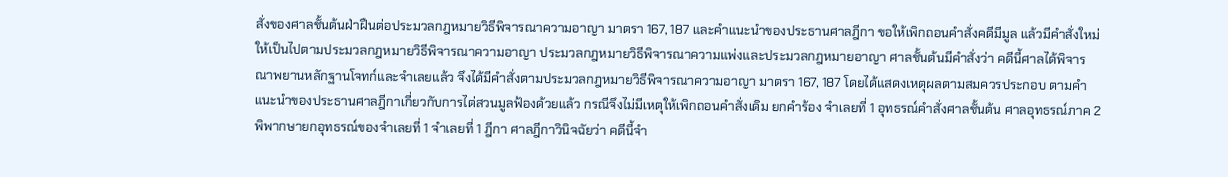สั่งของศาลชั้นต้นฝ่าฝืนต่อประมวลกฎหมายวิธีพิจารณาความอาญา มาตรา 167, 187 และคำแนะนำของประธานศาลฎีกา ขอให้เพิกถอนคำสั่งคดีมีมูล แล้วมีคำสั่งใหม่ให้เป็นไปตามประมวลกฎหมายวิธีพิจารณาความอาญา ประมวลกฎหมายวิธีพิจารณาความแพ่งและประมวลกฎหมายอาญา ศาลชั้นต้นมีคำสั่งว่า คดีนี้ศาลได้พิจารณาพยานหลักฐานโจทก์และจำเลยแล้ว จึงได้มีคำสั่งตามประมวลกฎหมายวิธีพิจารณาความอาญา มาตรา 167, 187 โดยได้แสดงเหตุผลตามสมควรประกอบ ตามคำแนะนำของประธานศาลฎีกาเกี่ยวกับการไต่สวนมูลฟ้องด้วยแล้ว กรณีจึงไม่มีเหตุให้เพิกถอนคำสั่งเดิม ยกคำร้อง จำเลยที่ 1 อุทธรณ์คำสั่งศาลชั้นต้น ศาลอุทธรณ์ภาค 2 พิพากษายกอุทธรณ์ของจำเลยที่ 1 จำเลยที่ 1 ฎีกา ศาลฎีกาวินิจฉัยว่า คดีนี้จำ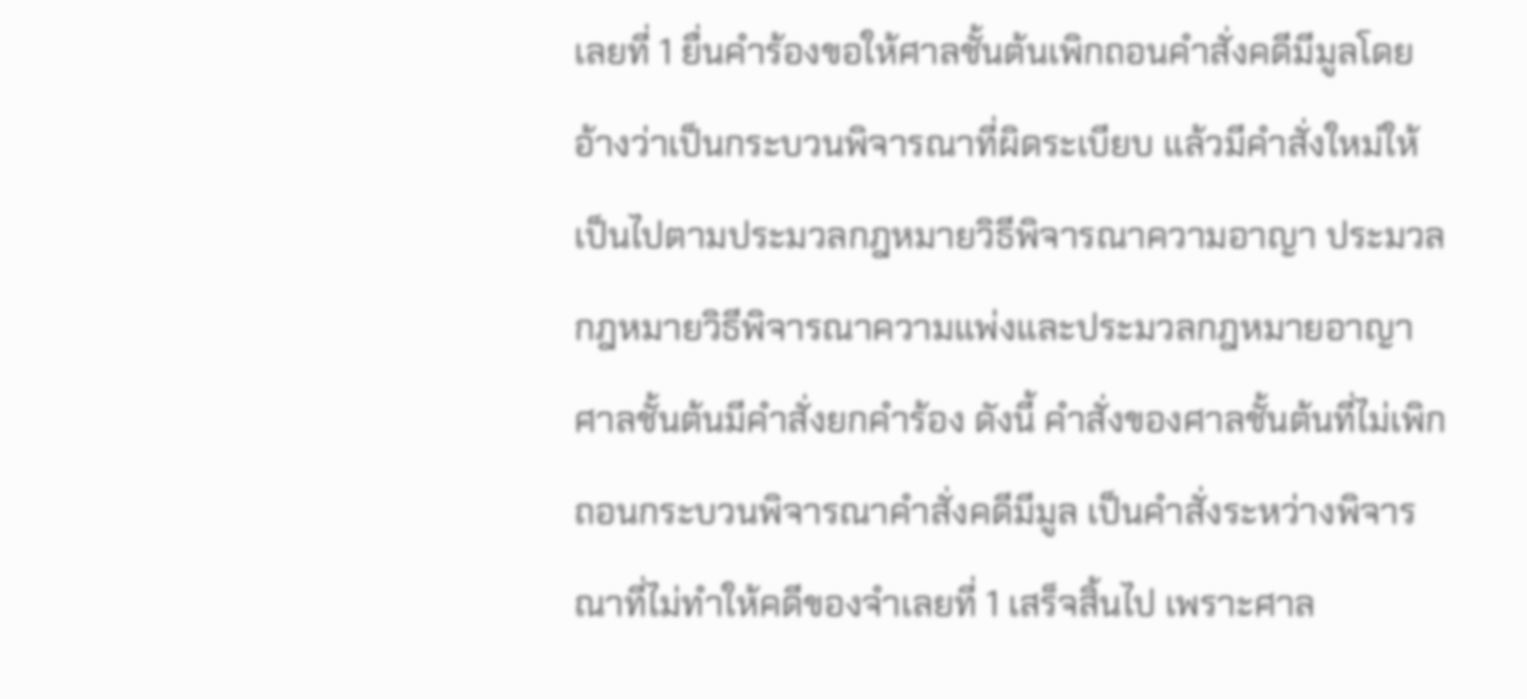เลยที่ 1 ยื่นคำร้องขอให้ศาลชั้นต้นเพิกถอนคำสั่งคดีมีมูลโดยอ้างว่าเป็นกระบวนพิจารณาที่ผิดระเบียบ แล้วมีคำสั่งใหม่ให้เป็นไปตามประมวลกฎหมายวิธีพิจารณาความอาญา ประมวลกฎหมายวิธีพิจารณาความแพ่งและประมวลกฎหมายอาญา ศาลชั้นต้นมีคำสั่งยกคำร้อง ดังนี้ คำสั่งของศาลชั้นต้นที่ไม่เพิกถอนกระบวนพิจารณาคำสั่งคดีมีมูล เป็นคำสั่งระหว่างพิจารณาที่ไม่ทำให้คดีของจำเลยที่ 1 เสร็จสิ้นไป เพราะศาล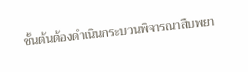ชั้นต้นต้องดำเนินกระบวนพิจารณาสืบพยา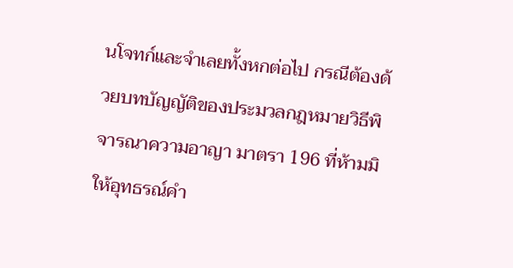นโจทก์และจำเลยทั้งหกต่อไป กรณีต้องด้วยบทบัญญัติของประมวลกฎหมายวิธีพิจารณาความอาญา มาตรา 196 ที่ห้ามมิให้อุทธรณ์คำ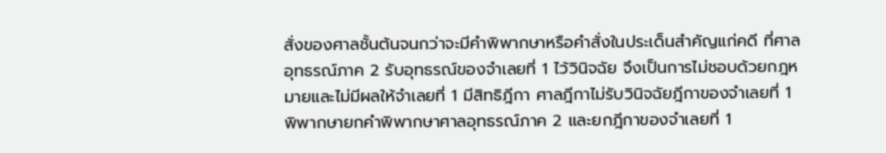สั่งของศาลชั้นต้นจนกว่าจะมีคำพิพากษาหรือคำสั่งในประเด็นสำคัญแก่คดี ที่ศาลอุทธรณ์ภาค 2 รับอุทธรณ์ของจำเลยที่ 1 ไว้วินิจฉัย จึงเป็นการไม่ชอบด้วยกฎหมายและไม่มีผลให้จำเลยที่ 1 มีสิทธิฎีกา ศาลฎีกาไม่รับวินิจฉัยฎีกาของจำเลยที่ 1 พิพากษายกคำพิพากษาศาลอุทธรณ์ภาค 2 และยกฎีกาของจำเลยที่ 1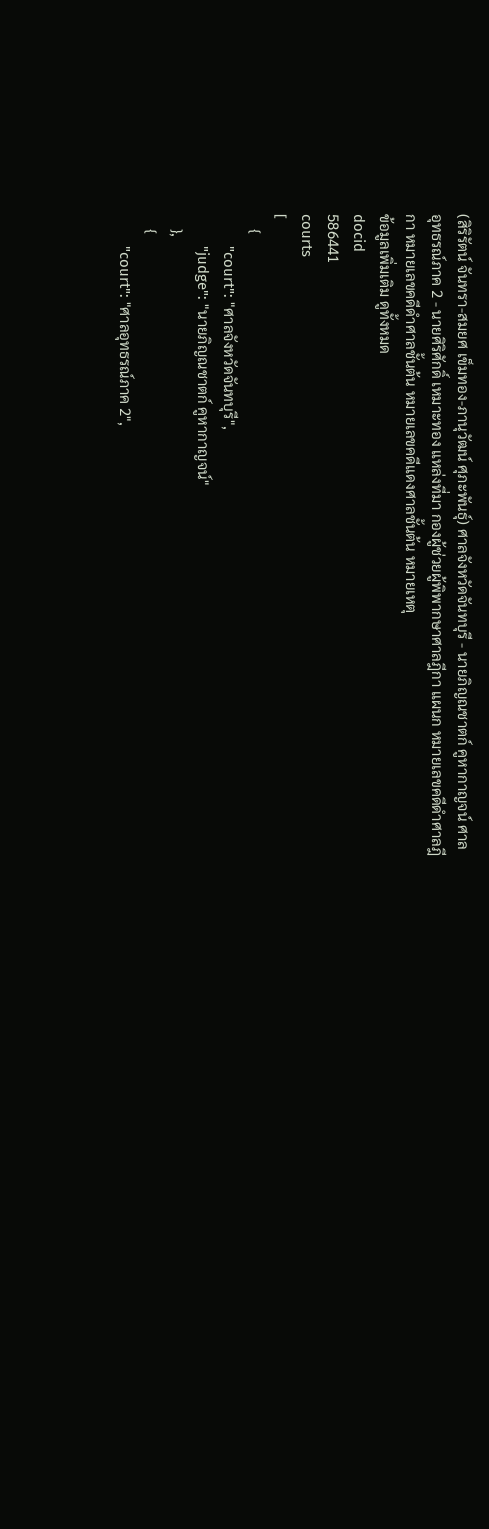(สิริรัตน์ จันทรา-สมยศ เข็มทอง-ภานุวัฒน์ ศุภะพันธุ์) ศาลจังหวัดจันทบุรี - นายภิญณชาตก์ คูหากาญจน์ ศาลอุทธรณ์ภาค 2 - นายศิริศักดิ์ เหมาะทอง แหล่งที่มา กองผู้ช่วยผู้พิพากษาศาลฎีกา แผนก หมายเลขคดีดำศาลฎีกา หมายเลขคดีดำศาลชั้นต้น หมายเลขคดีแดงศาลชั้นต้น หมายเหตุ
ข้อมูลเพิ่มเติม ดูทั้งหมด
docid
586441
courts
[
    {
        "court": "ศาลจังหวัดจันทบุรี",
        "judge": "นายภิญณชาตก์ คูหากาญจน์"
    },
    {
        "court": "ศาลอุทธรณ์ภาค 2",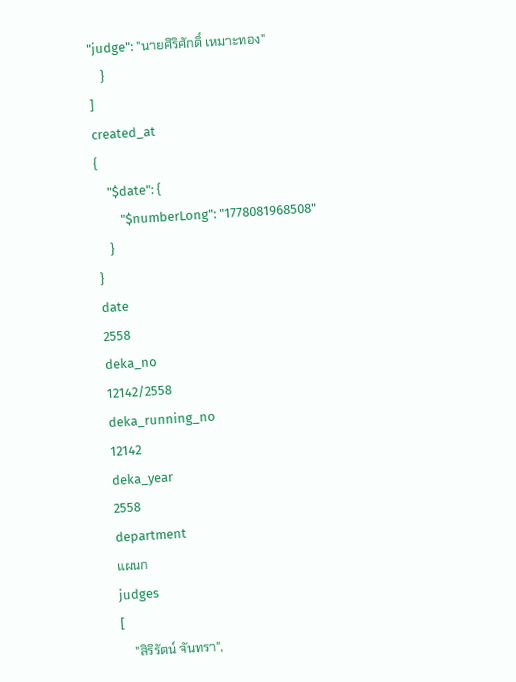"judge": "นายศิริศักดิ์ เหมาะทอง"
    }
]
created_at
{
    "$date": {
        "$numberLong": "1778081968508"
    }
}
date
2558
deka_no
12142/2558
deka_running_no
12142
deka_year
2558
department
แผนก
judges
[
    "สิริรัตน์ จันทรา",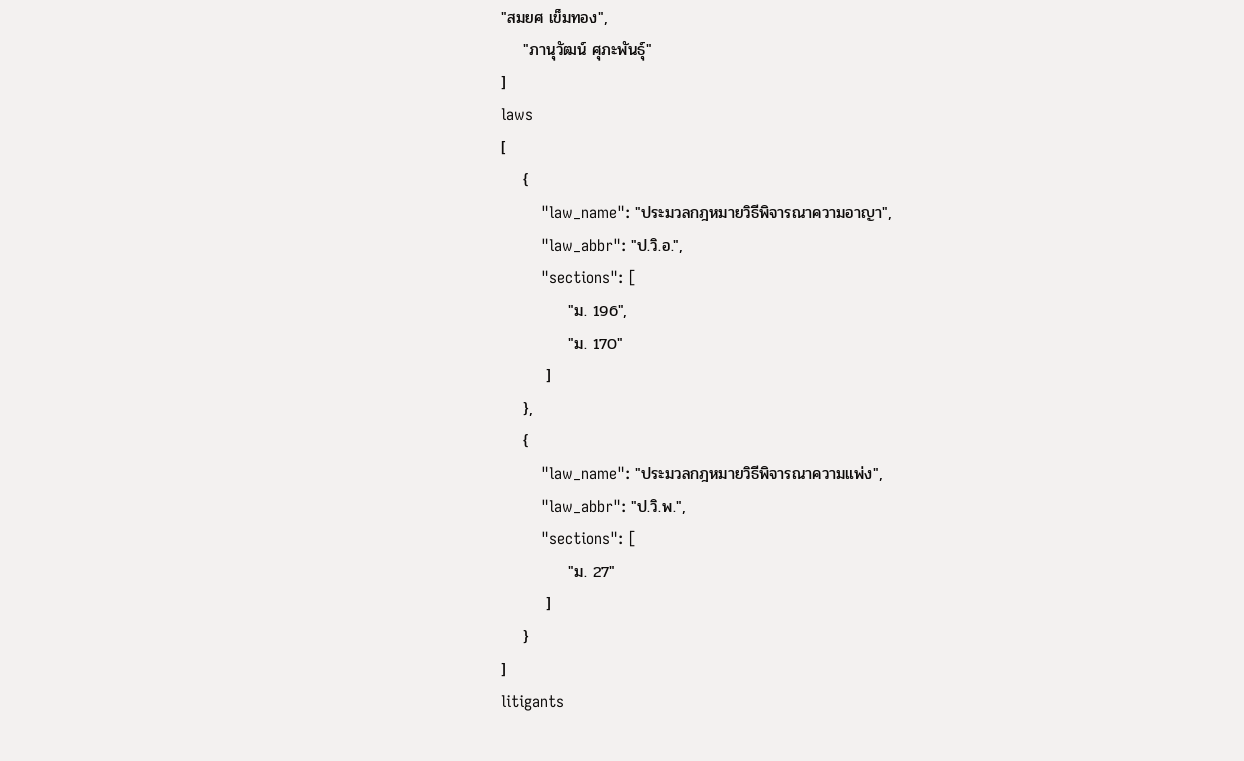"สมยศ เข็มทอง",
    "ภานุวัฒน์ ศุภะพันธุ์"
]
laws
[
    {
        "law_name": "ประมวลกฎหมายวิธีพิจารณาความอาญา",
        "law_abbr": "ป.วิ.อ.",
        "sections": [
            "ม. 196",
            "ม. 170"
        ]
    },
    {
        "law_name": "ประมวลกฎหมายวิธีพิจารณาความแพ่ง",
        "law_abbr": "ป.วิ.พ.",
        "sections": [
            "ม. 27"
        ]
    }
]
litigants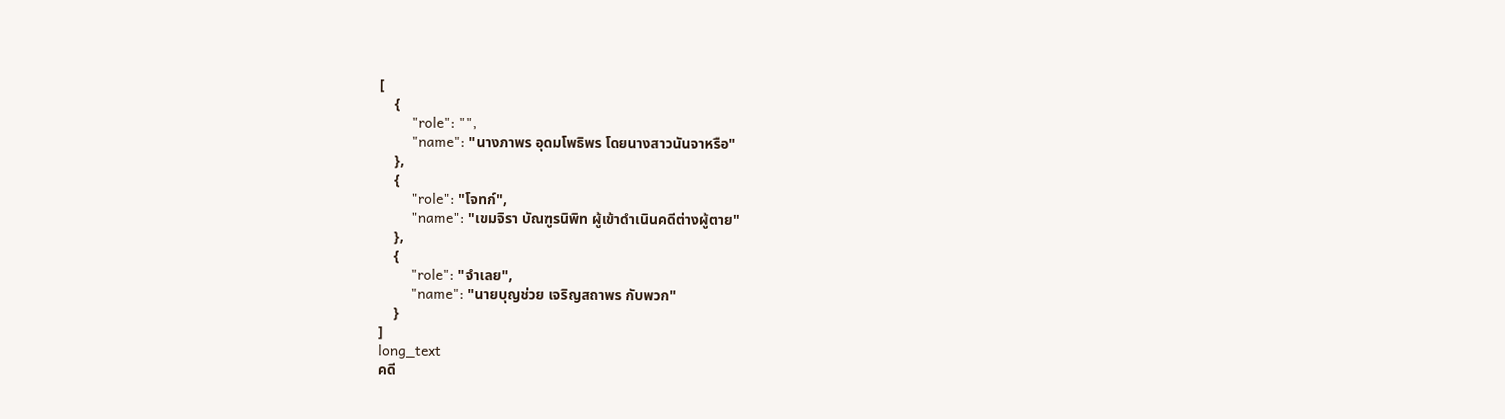[
    {
        "role": "",
        "name": "นางภาพร อุดมโพธิพร โดยนางสาวนันจาหรือ"
    },
    {
        "role": "โจทก์",
        "name": "เขมจิรา บัณฑูรนิพิท ผู้เข้าดำเนินคดีต่างผู้ตาย"
    },
    {
        "role": "จำเลย",
        "name": "นายบุญช่วย เจริญสถาพร กับพวก"
    }
]
long_text
คดี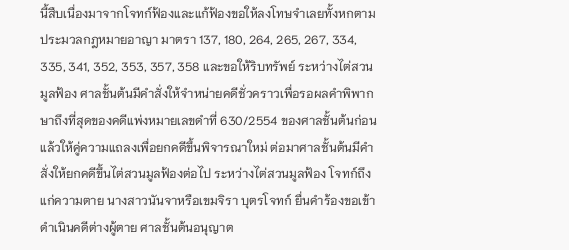นี้สืบเนื่องมาจากโจทก์ฟ้องและแก้ฟ้องขอให้ลงโทษจำเลยทั้งหกตามประมวลกฎหมายอาญา มาตรา 137, 180, 264, 265, 267, 334, 335, 341, 352, 353, 357, 358 และขอให้ริบทรัพย์ ระหว่างไต่สวนมูลฟ้อง ศาลชั้นต้นมีคำสั่งให้จำหน่ายคดีชั่วคราวเพื่อรอผลคำพิพากษาถึงที่สุดของคดีแพ่งหมายเลขดำที่ 630/2554 ของศาลชั้นต้นก่อนแล้วให้คู่ความแถลงเพื่อยกคดีขึ้นพิจารณาใหม่ ต่อมาศาลชั้นต้นมีคำสั่งให้ยกคดีขึ้นไต่สวนมูลฟ้องต่อไป ระหว่างไต่สวนมูลฟ้อง โจทก์ถึงแก่ความตาย นางสาวนันจาหรือเขมจิรา บุตรโจทก์ ยื่นคำร้องขอเข้าดำเนินคดีต่างผู้ตาย ศาลชั้นต้นอนุญาต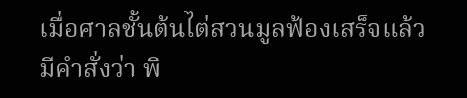เมื่อศาลชั้นต้นไต่สวนมูลฟ้องเสร็จแล้ว มีคำสั่งว่า พิ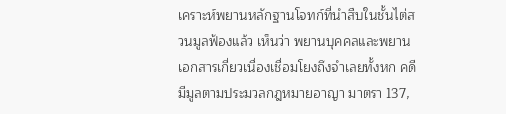เคราะห์พยานหลักฐานโจทก์ที่นำสืบในชั้นไต่สวนมูลฟ้องแล้ว เห็นว่า พยานบุคคลและพยานเอกสารเกี่ยวเนื่องเชื่อมโยงถึงจำเลยทั้งหก คดีมีมูลตามประมวลกฎหมายอาญา มาตรา 137,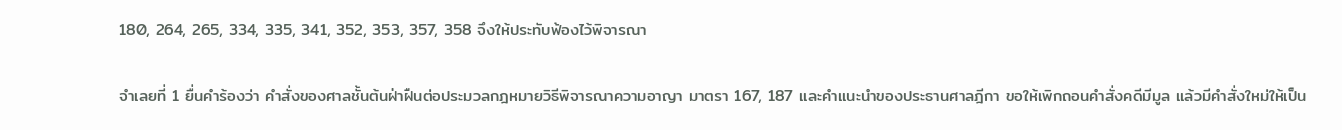180, 264, 265, 334, 335, 341, 352, 353, 357, 358 จึงให้ประทับฟ้องไว้พิจารณา

จำเลยที่ 1 ยื่นคำร้องว่า คำสั่งของศาลชั้นต้นฝ่าฝืนต่อประมวลกฎหมายวิธีพิจารณาความอาญา มาตรา 167, 187 และคำแนะนำของประธานศาลฎีกา ขอให้เพิกถอนคำสั่งคดีมีมูล แล้วมีคำสั่งใหม่ให้เป็น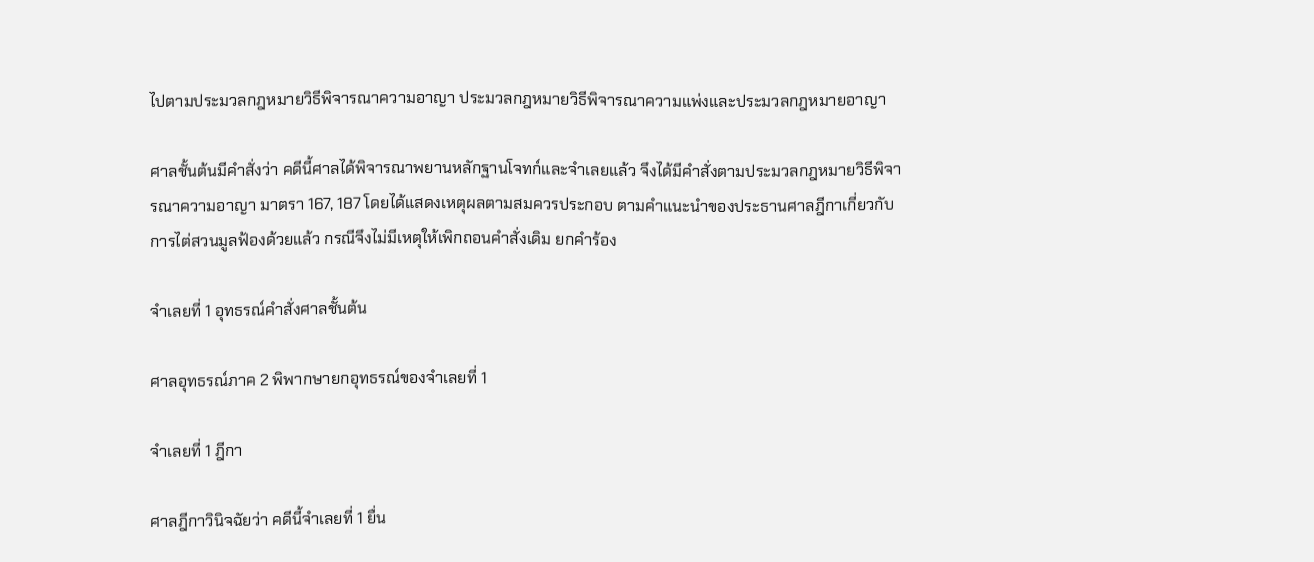ไปตามประมวลกฎหมายวิธีพิจารณาความอาญา ประมวลกฎหมายวิธีพิจารณาความแพ่งและประมวลกฎหมายอาญา

ศาลชั้นต้นมีคำสั่งว่า คดีนี้ศาลได้พิจารณาพยานหลักฐานโจทก์และจำเลยแล้ว จึงได้มีคำสั่งตามประมวลกฎหมายวิธีพิจารณาความอาญา มาตรา 167, 187 โดยได้แสดงเหตุผลตามสมควรประกอบ ตามคำแนะนำของประธานศาลฎีกาเกี่ยวกับการไต่สวนมูลฟ้องด้วยแล้ว กรณีจึงไม่มีเหตุให้เพิกถอนคำสั่งเดิม ยกคำร้อง

จำเลยที่ 1 อุทธรณ์คำสั่งศาลชั้นต้น

ศาลอุทธรณ์ภาค 2 พิพากษายกอุทธรณ์ของจำเลยที่ 1

จำเลยที่ 1 ฎีกา

ศาลฎีกาวินิจฉัยว่า คดีนี้จำเลยที่ 1 ยื่น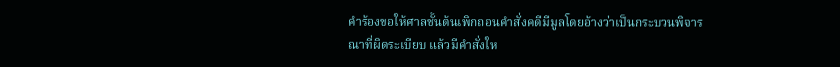คำร้องขอให้ศาลชั้นต้นเพิกถอนคำสั่งคดีมีมูลโดยอ้างว่าเป็นกระบวนพิจารณาที่ผิดระเบียบ แล้วมีคำสั่งให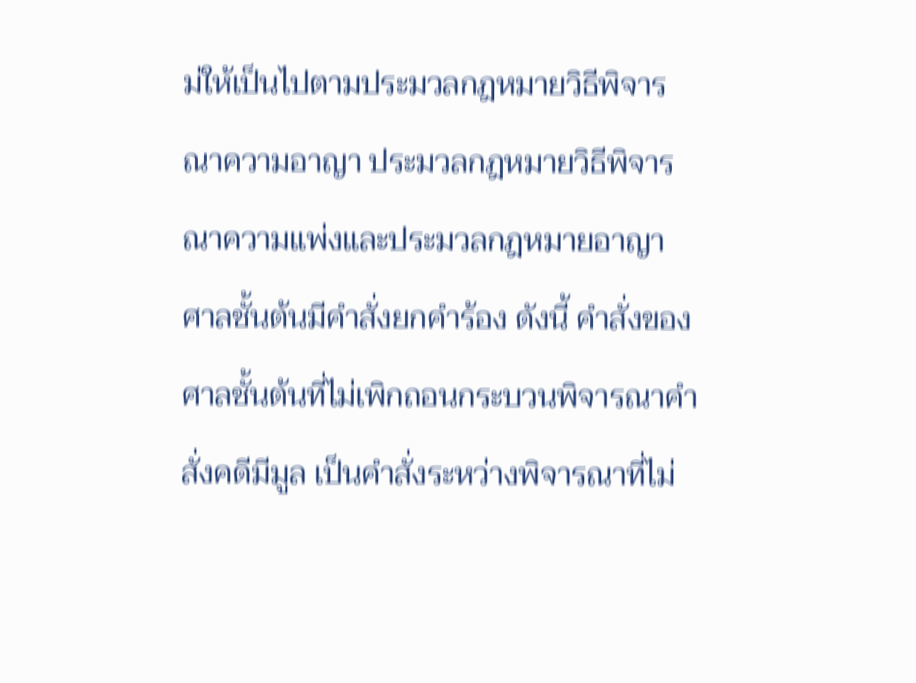ม่ให้เป็นไปตามประมวลกฎหมายวิธีพิจารณาความอาญา ประมวลกฎหมายวิธีพิจารณาความแพ่งและประมวลกฎหมายอาญา ศาลชั้นต้นมีคำสั่งยกคำร้อง ดังนี้ คำสั่งของศาลชั้นต้นที่ไม่เพิกถอนกระบวนพิจารณาคำสั่งคดีมีมูล เป็นคำสั่งระหว่างพิจารณาที่ไม่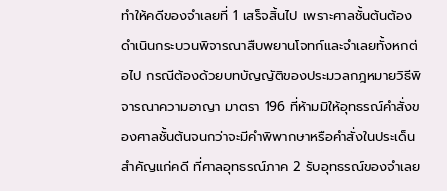ทำให้คดีของจำเลยที่ 1 เสร็จสิ้นไป เพราะศาลชั้นต้นต้องดำเนินกระบวนพิจารณาสืบพยานโจทก์และจำเลยทั้งหกต่อไป กรณีต้องด้วยบทบัญญัติของประมวลกฎหมายวิธีพิจารณาความอาญา มาตรา 196 ที่ห้ามมิให้อุทธรณ์คำสั่งของศาลชั้นต้นจนกว่าจะมีคำพิพากษาหรือคำสั่งในประเด็นสำคัญแก่คดี ที่ศาลอุทธรณ์ภาค 2 รับอุทธรณ์ของจำเลย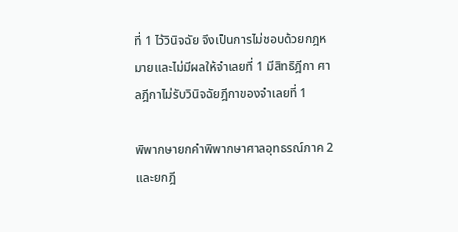ที่ 1 ไว้วินิจฉัย จึงเป็นการไม่ชอบด้วยกฎหมายและไม่มีผลให้จำเลยที่ 1 มีสิทธิฎีกา ศาลฎีกาไม่รับวินิจฉัยฎีกาของจำเลยที่ 1

พิพากษายกคำพิพากษาศาลอุทธรณ์ภาค 2 และยกฎี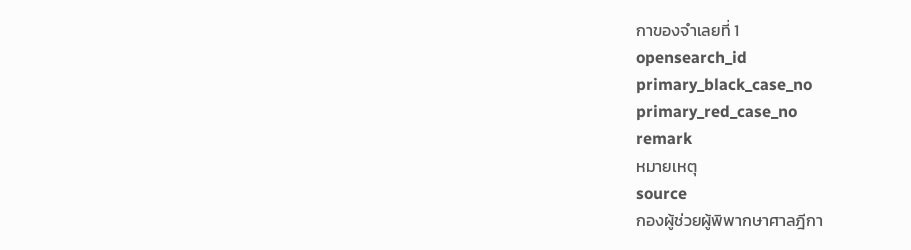กาของจำเลยที่ 1
opensearch_id
primary_black_case_no
primary_red_case_no
remark
หมายเหตุ
source
กองผู้ช่วยผู้พิพากษาศาลฎีกา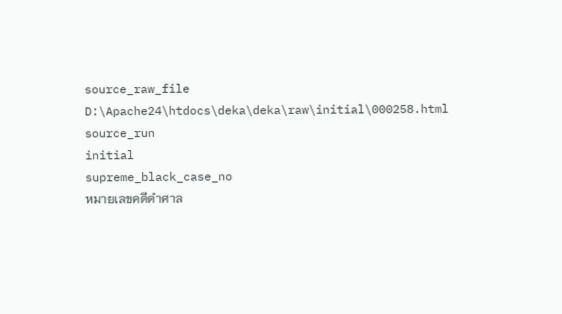source_raw_file
D:\Apache24\htdocs\deka\deka\raw\initial\000258.html
source_run
initial
supreme_black_case_no
หมายเลขคดีดำศาล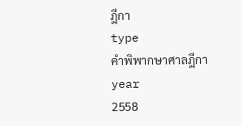ฎีกา
type
คำพิพากษาศาลฎีกา
year
2558